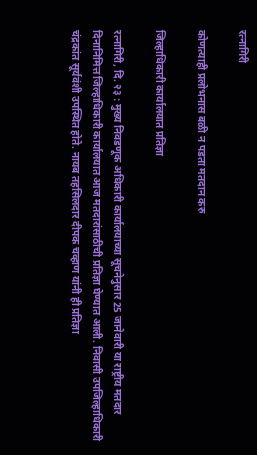रत्नागिरी

कोणत्याही प्रलोभनास बळी न पडता मतदान करु

जिल्हाधिकारी कार्यालयात प्रतिज्ञा

रत्नागिरी, दि. २३ : मुख्य निवडणूक अधिकारी कार्यालयाच्या सूचनेनुसार 25 जानेवारी या राष्ट्रीय मतदार दिनानिमित्त जिल्हाधिकारी कार्यालयात आज मतदारांसाठीची प्रतिज्ञा घेण्यात आली. निवासी उपजिल्हाधिकारी चंद्रकांत सूर्यवंशी उपस्थित होते. नायब तहसिलदार दीपक चव्हाण यांनी ही प्रतिज्ञा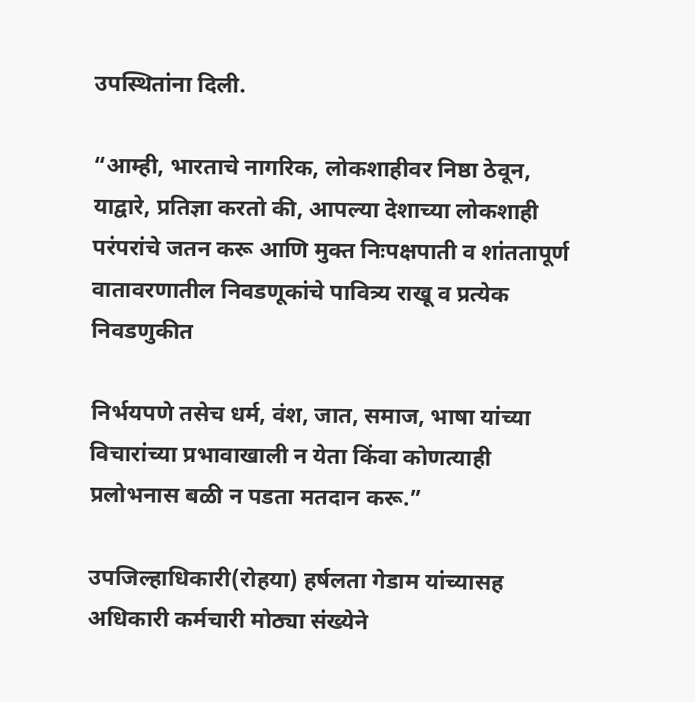उपस्थितांना दिली.

“आम्ही, भारताचे नागरिक, लोकशाहीवर निष्ठा ठेवून, याद्वारे, प्रतिज्ञा करतो की, आपल्या देशाच्या लोकशाही परंपरांचे जतन करू आणि मुक्त निःपक्षपाती व शांततापूर्ण वातावरणातील निवडणूकांचे पावित्र्य राखू व प्रत्येक निवडणुकीत

निर्भयपणे तसेच धर्म, वंश, जात, समाज, भाषा यांच्या विचारांच्या प्रभावाखाली न येता किंवा कोणत्याही प्रलोभनास बळी न पडता मतदान करू.”

उपजिल्हाधिकारी(रोहया) हर्षलता गेडाम यांच्यासह अधिकारी कर्मचारी मोठ्या संख्येने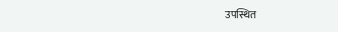उपस्थित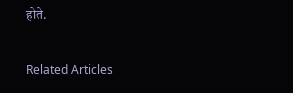होते.

Related Articles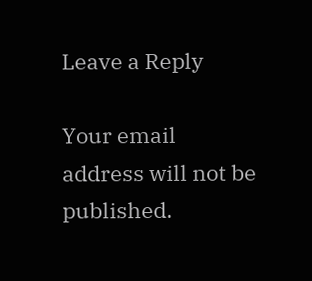Leave a Reply

Your email address will not be published.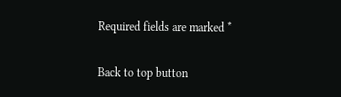Required fields are marked *

Back to top button